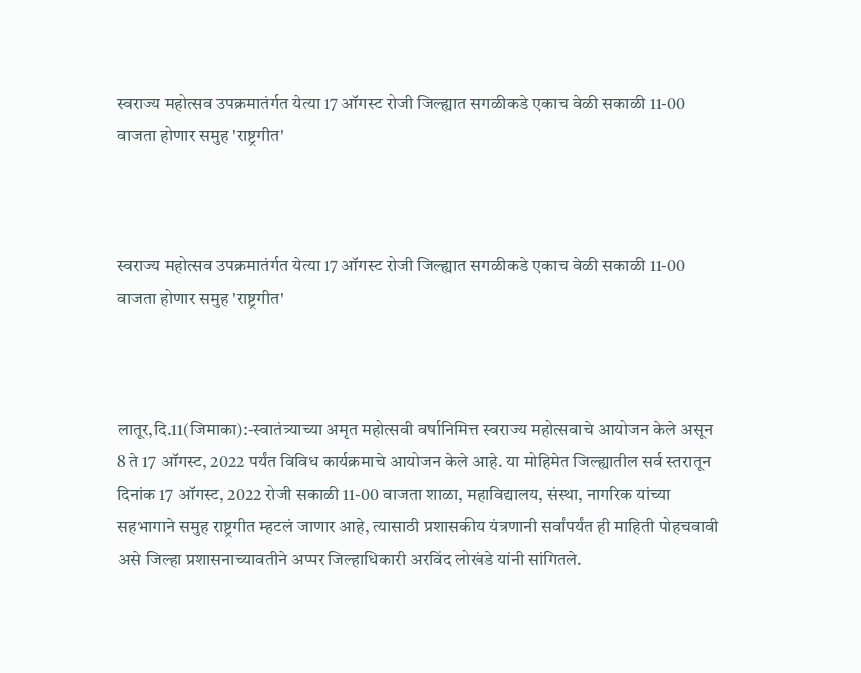स्वराज्य महोत्सव उपक्रमातंर्गत येत्या 17 ऑगस्ट रोजी जिल्ह्यात सगळीकडे एकाच वेळी सकाळी 11-00 वाजता होणार समुह 'राष्ट्रगीत'



स्वराज्य महोत्सव उपक्रमातंर्गत येत्या 17 ऑगस्ट रोजी जिल्ह्यात सगळीकडे एकाच वेळी सकाळी 11-00 वाजता होणार समुह 'राष्ट्रगीत'



लातूर,दि.11(जिमाका):-स्वातंत्र्याच्या अमृत महोत्सवी वर्षानिमित्त स्वराज्य महोत्सवाचे आयोजन केले असून 8 ते 17 ऑगस्ट, 2022 पर्यंत विविध कार्यक्रमाचे आयोजन केले आहे. या मोहिमेत जिल्ह्यातील सर्व स्तरातून दिनांक 17 ऑगस्ट, 2022 रोजी सकाळी 11-00 वाजता शाळा, महाविद्यालय, संस्था, नागरिक यांच्या सहभागाने समुह राष्ट्रगीत म्हटलं जाणार आहे, त्यासाठी प्रशासकीय यंत्रणानी सर्वांपर्यंत ही माहिती पोहचवावी असे जिल्हा प्रशासनाच्यावतीने अप्पर जिल्हाधिकारी अरविंद लोखंडे यांनी सांगितले.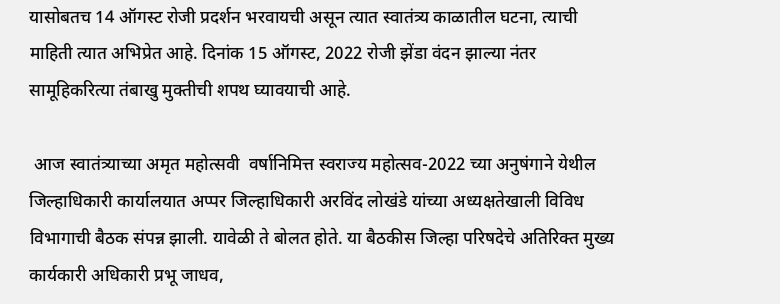यासोबतच 14 ऑगस्ट रोजी प्रदर्शन भरवायची असून त्यात स्वातंत्र्य काळातील घटना, त्याची माहिती त्यात अभिप्रेत आहे. दिनांक 15 ऑगस्ट, 2022 रोजी झेंडा वंदन झाल्या नंतर सामूहिकरित्या तंबाखु मुक्तीची शपथ घ्यावयाची आहे.

 आज स्वातंत्र्याच्या अमृत महोत्सवी  वर्षानिमित्त स्वराज्य महोत्सव-2022 च्या अनुषंगाने येथील जिल्हाधिकारी कार्यालयात अप्पर जिल्हाधिकारी अरविंद लोखंडे यांच्या अध्यक्षतेखाली विविध विभागाची बैठक संपन्न झाली. यावेळी ते बोलत होते. या बैठकीस जिल्हा परिषदेचे अतिरिक्त मुख्य कार्यकारी अधिकारी प्रभू जाधव,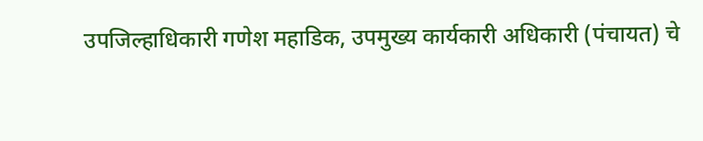उपजिल्हाधिकारी गणेश महाडिक, उपमुख्य कार्यकारी अधिकारी (पंचायत) चे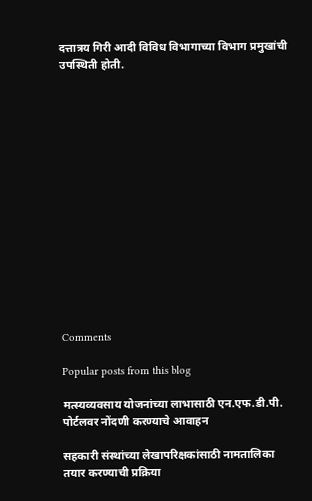दत्तात्रय गिरी आदी विविध विभागाच्या विभाग प्रमुखांची उपस्थिती होती.















Comments

Popular posts from this blog

मत्स्यव्यवसाय योजनांच्या लाभासाठी एन.एफ.डी.पी. पोर्टलवर नोंदणी करण्याचे आवाहन

सहकारी संस्थांच्या लेखापरिक्षकांसाठी नामतालिका तयार करण्याची प्रक्रिया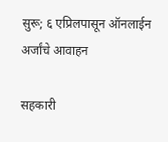सुरू; ६ एप्रिलपासून ऑनलाईन अर्जांचे आवाहन

सहकारी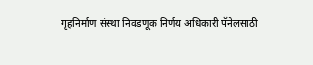गृहनिर्माण संस्था निवडणूक निर्णय अधिकारी पॅनेलसाठी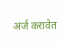अर्ज करावेत